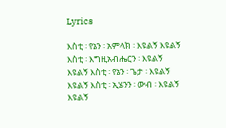Lyrics

እስቲ ፡ የኔን ፡ አምላክ ፡ እዩልኝ እዩልኝ እስቲ ፡ እግዚአብሔርን ፡ እዩልኝ እዩልኝ እስቲ ፡ የኔን ፡ ጌታ ፡ እዩልኝ እዩልኝ እስቲ ፡ ኢሄንን ፡ ውብ ፡ እዩልኝ እዩልኝ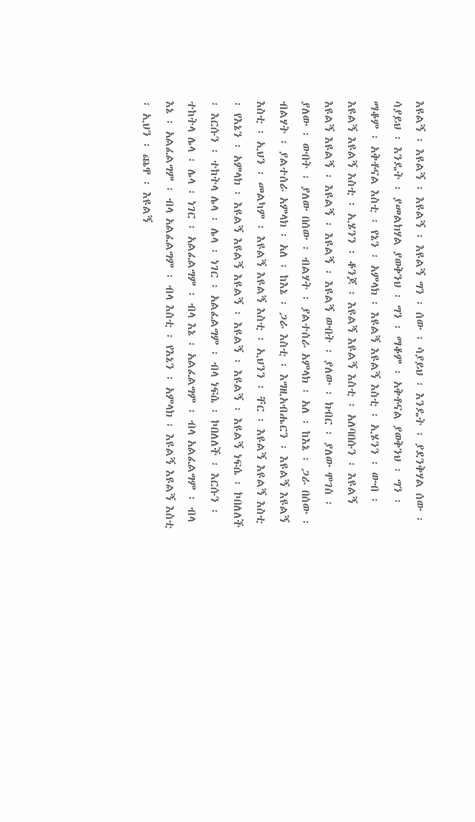እዩልኝ ፡ እዩልኝ ፡ እዩልኝ ፡ እዩልኝ ግን ፡ ሰው ፡ ሳያይህ ፡ እንዴት ፡ ያደንቅሃል ሰው ፡ ሳያይህ ፡ እንዴት ፡ ያመልክሃል ያወቅንህ ፡ ግን ፡ ማቆም ፡ አቅቶናል ያወቅንህ ፡ ግን ፡ ማቆም ፡ አቅቶናል እስቲ ፡ የኔን ፡ አምላክ ፡ እዩልኝ እዩልኝ እስቲ ፡ ኢሄንን ፡ ውብ ፡ እዩልኝ እዩልኝ እስቲ ፡ ኢሄንን ፡ ቆንጆ ፡ እዩልኝ እዩልኝ እስቲ ፡ አለባበሱን ፡ እዩልኝ እዩልኝ እዩልኝ ፡ እዩልኝ ፡ እዩልኝ ፡ እዩልኝ ውበት ፡ ያለው ፡ ክብር ፡ ያለው ሞገስ ፡ ያለው ፡ ውበት ፡ ያለው በሰው ፡ ብልሃት ፡ ያልተሰራ አምላክ ፡ አለ ፡ ከእኔ ፡ ጋራ በሰው ፡ ብልሃት ፡ ያልተሰራ አምላክ ፡ አለ ፡ ከእኔ ፡ ጋራ እስቲ ፡ እግዚአብሔርን ፡ እዩልኝ እዩልኝ እስቲ ፡ ኢህን ፡ መልካም ፡ እዩልኝ እዩልኝ እስቲ ፡ ኢህንን ፡ ቸር ፡ እዩልኝ እዩልኝ እስቲ ፡ የእኔን ፡ አምላክ ፡ እዩልኝ እዩልኝ እዩልኝ ፡ እዩልኝ ፡ እዩልኝ ፡ እዩልኝ ነፍሴ ፡ ኮበለለች ፡ እርሱን ፡ ተከትላ ሌላ ፡ ሌላ ፡ ነገር ፡ አልፈልግም ፡ ብላ ነፍሴ ፡ ኮበለለች ፡ እርሱን ፡ ተከትላ ሌላ ፡ ሌላ ፡ ነገር ፡ አልፈልግም ፡ ብላ እኔ ፡ አልፈልግም ፡ ብላ አልፈልግም ፡ ብላ እኔ ፡ አልፈልግም ፡ ብላ አልፈልግም ፡ ብላ እስቲ ፡ የእኔን ፡ አምላክ ፡ እዩልኝ እዩልኝ እስቲ ፡ ኢህን ፡ ጨዋ ፡ እዩልኝ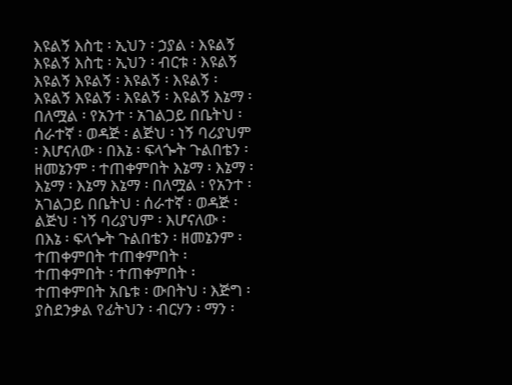እዩልኝ እስቲ ፡ ኢህን ፡ ኃያል ፡ እዩልኝ እዩልኝ እስቲ ፡ ኢህን ፡ ብርቱ ፡ እዩልኝ እዩልኝ እዩልኝ ፡ እዩልኝ ፡ እዩልኝ ፡ እዩልኝ እዩልኝ ፡ እዩልኝ ፡ እዩልኝ እኔማ ፡ በለሟል ፡ የአንተ ፡ አገልጋይ በቤትህ ፡ ሰራተኛ ፡ ወዳጅ ፡ ልጅህ ፡ ነኝ ባሪያህም ፡ እሆናለው ፡ በእኔ ፡ ፍላጐት ጉልበቴን ፡ ዘመኔንም ፡ ተጠቀምበት እኔማ ፡ እኔማ ፡ እኔማ ፡ እኔማ እኔማ ፡ በለሟል ፡ የአንተ ፡ አገልጋይ በቤትህ ፡ ሰራተኛ ፡ ወዳጅ ፡ ልጅህ ፡ ነኝ ባሪያህም ፡ እሆናለው ፡ በእኔ ፡ ፍላጐት ጉልበቴን ፡ ዘመኔንም ፡ ተጠቀምበት ተጠቀምበት ፡ ተጠቀምበት ፡ ተጠቀምበት ፡ ተጠቀምበት አቤቱ ፡ ውበትህ ፡ እጅግ ፡ ያስደንቃል የፊትህን ፡ ብርሃን ፡ ማን ፡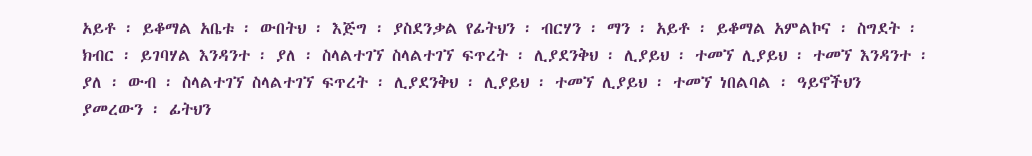አይቶ ፡ ይቆማል አቤቱ ፡ ውበትህ ፡ እጅግ ፡ ያስደንቃል የፊትህን ፡ ብርሃን ፡ ማን ፡ አይቶ ፡ ይቆማል አምልኮና ፡ ስግደት ፡ ክብር ፡ ይገባሃል እንዳንተ ፡ ያለ ፡ ስላልተገኘ ስላልተገኘ ፍጥረት ፡ ሊያደንቅህ ፡ ሊያይህ ፡ ተመኘ ሊያይህ ፡ ተመኘ እንዳንተ ፡ ያለ ፡ ውብ ፡ ስላልተገኘ ስላልተገኘ ፍጥረት ፡ ሊያደንቅህ ፡ ሊያይህ ፡ ተመኘ ሊያይህ ፡ ተመኘ ነበልባል ፡ ዓይኖችህን ያመረውን ፡ ፊትህን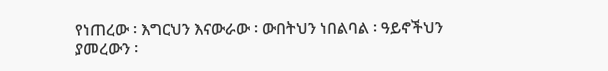የነጠረው ፡ እግርህን እናውራው ፡ ውበትህን ነበልባል ፡ ዓይኖችህን ያመረውን ፡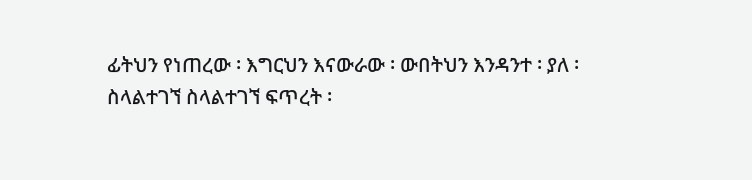ፊትህን የነጠረው ፡ እግርህን እናውራው ፡ ውበትህን እንዳንተ ፡ ያለ ፡ ስላልተገኘ ስላልተገኘ ፍጥረት ፡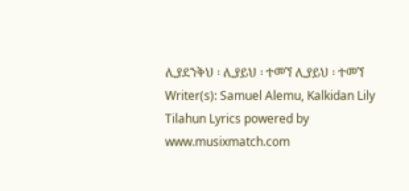ሊያደንቅህ ፡ ሊያይህ ፡ ተመኘ ሊያይህ ፡ ተመኘ
Writer(s): Samuel Alemu, Kalkidan Lily Tilahun Lyrics powered by www.musixmatch.com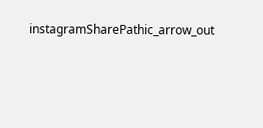instagramSharePathic_arrow_out